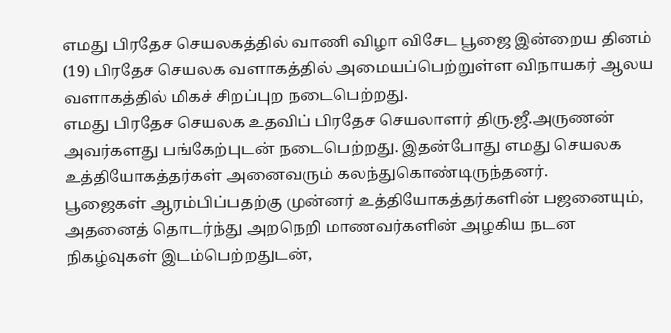எமது பிரதேச செயலகத்தில் வாணி விழா விசேட பூஜை இன்றைய தினம் (19) பிரதேச செயலக வளாகத்தில் அமையப்பெற்றுள்ள விநாயகர் ஆலய வளாகத்தில் மிகச் சிறப்புற நடைபெற்றது.
எமது பிரதேச செயலக உதவிப் பிரதேச செயலாளர் திரு.ஜீ.அருணன் அவர்களது பங்கேற்புடன் நடைபெற்றது. இதன்போது எமது செயலக உத்தியோகத்தர்கள் அனைவரும் கலந்துகொண்டிருந்தனர்.
பூஜைகள் ஆரம்பிப்பதற்கு முன்னர் உத்தியோகத்தர்களின் பஜனையும், அதனைத் தொடர்ந்து அறநெறி மாணவர்களின் அழகிய நடன நிகழ்வுகள் இடம்பெற்றதுடன்,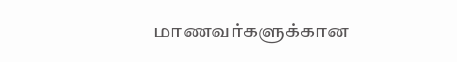மாணவர்களுக்கான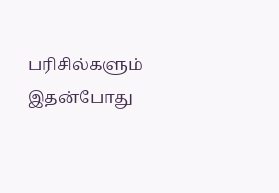பரிசில்களும் இதன்போது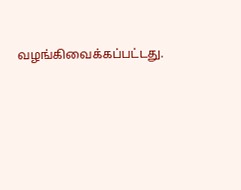வழங்கிவைக்கப்பட்டது.